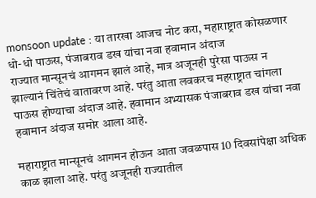monsoon update : या तारखा आजच नोट करा, महाराष्ट्रात कोसळणार धो-धो पाऊस, पंजाबराव डख यांचा नवा हवामान अंदाज
राज्यात मान्सूनचं आगमन झालं आहे, मात्र अजूनही पुरेसा पाऊस न झाल्यानं चिंतेचं वातावरण आहे. परंतु आता लवकरच महराष्ट्रात चांगला पाऊस होण्याचा अंदाज आहे. हवामान अभ्यासक पंजाबराव डख यांचा नवा हवामान अंदाज समोर आला आहे.

महाराष्ट्रात मान्सूनचं आगमन होऊन आता जवळपास 10 दिवसांपेक्षा अधिक काळ झाला आहे. परंतु अजूनही राज्यातील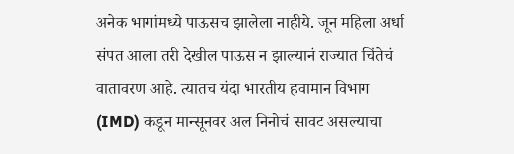अनेक भागांमध्ये पाऊसच झालेला नाहीये. जून महिला अर्धा संपत आला तरी देखील पाऊस न झाल्यानं राज्यात चिंतेचं वातावरण आहे. त्यातच यंदा भारतीय हवामान विभाग (IMD) कडून मान्सूनवर अल निनोचं सावट असल्याचा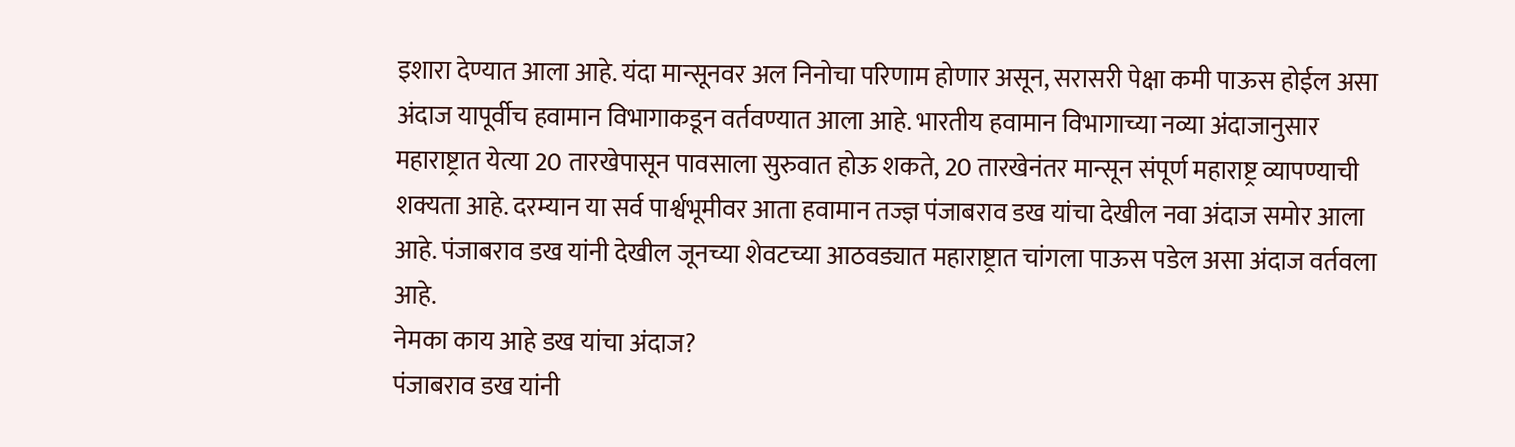इशारा देण्यात आला आहे. यंदा मान्सूनवर अल निनोचा परिणाम होणार असून, सरासरी पेक्षा कमी पाऊस होईल असा अंदाज यापूर्वीच हवामान विभागाकडून वर्तवण्यात आला आहे. भारतीय हवामान विभागाच्या नव्या अंदाजानुसार महाराष्ट्रात येत्या 20 तारखेपासून पावसाला सुरुवात होऊ शकते, 20 तारखेनंतर मान्सून संपूर्ण महाराष्ट्र व्यापण्याची शक्यता आहे. दरम्यान या सर्व पार्श्वभूमीवर आता हवामान तज्ज्ञ पंजाबराव डख यांचा देखील नवा अंदाज समोर आला आहे. पंजाबराव डख यांनी देखील जूनच्या शेवटच्या आठवड्यात महाराष्ट्रात चांगला पाऊस पडेल असा अंदाज वर्तवला आहे.
नेमका काय आहे डख यांचा अंदाज?
पंजाबराव डख यांनी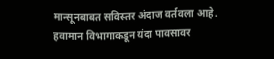मान्सूनबाबत सविस्तर अंदाज वर्तवला आहे. हवामान विभागाकडून यंदा पावसावर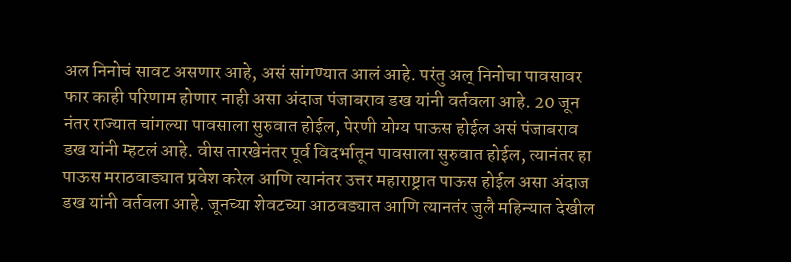अल निनोचं सावट असणार आहे, असं सांगण्यात आलं आहे. परंतु अल् निनोचा पावसावर फार काही परिणाम होणार नाही असा अंदाज पंजाबराव डख यांनी वर्तवला आहे. 20 जून नंतर राज्यात चांगल्या पावसाला सुरुवात होईल, पेरणी योग्य पाऊस होईल असं पंजाबराव डख यांनी म्हटलं आहे. वीस तारखेनंतर पूर्व विदर्भातून पावसाला सुरुवात होईल, त्यानंतर हा पाऊस मराठवाड्यात प्रवेश करेल आणि त्यानंतर उत्तर महाराष्ट्रात पाऊस होईल असा अंदाज डख यांनी वर्तवला आहे. जूनच्या शेवटच्या आठवड्यात आणि त्यानतंर जुलै महिन्यात देखील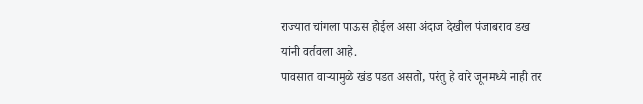राज्यात चांगला पाऊस होईल असा अंदाज देखील पंजाबराव डख यांनी वर्तवला आहे.
पावसात वाऱ्यामुळे खंड पडत असतो, परंतु हे वारे जूनमध्ये नाही तर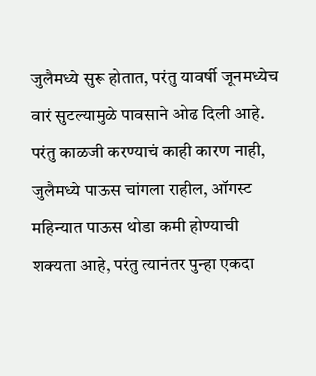जुलैमध्ये सुरू होतात, परंतु यावर्षी जूनमध्येच वारं सुटल्यामुळे पावसाने ओढ दिली आहे. परंतु काळजी करण्याचं काही कारण नाही, जुलैमध्ये पाऊस चांगला राहील, ऑगस्ट महिन्यात पाऊस थोडा कमी होण्याची शक्यता आहे, परंतु त्यानंतर पुन्हा एकदा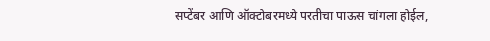सप्टेंबर आणि ऑक्टोबरमध्ये परतीचा पाऊस चांगला होईल,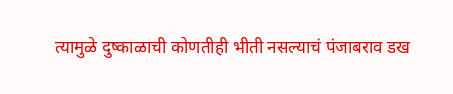त्यामुळे दुष्काळाची कोणतीही भीती नसल्याचं पंजाबराव डख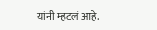यांनी म्हटलं आहे.